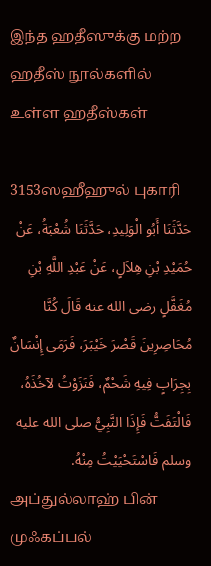இந்த ஹதீஸுக்கு மற்ற ஹதீஸ் நூல்களில் உள்ள ஹதீஸ்கள்

3153ஸஹீஹுல் புகாரி
حَدَّثَنَا أَبُو الْوَلِيدِ، حَدَّثَنَا شُعْبَةُ، عَنْ حُمَيْدِ بْنِ هِلاَلٍ، عَنْ عَبْدِ اللَّهِ بْنِ مُغَفَّلٍ رضى الله عنه قَالَ كُنَّا مُحَاصِرِينَ قَصْرَ خَيْبَرَ، فَرَمَى إِنْسَانٌ بِجِرَابٍ فِيهِ شَحْمٌ، فَنَزَوْتُ لآخُذَهُ، فَالْتَفَتُّ فَإِذَا النَّبِيُّ صلى الله عليه وسلم فَاسْتَحْيَيْتُ مِنْهُ.
அப்துல்லாஹ் பின் முஃகப்பல்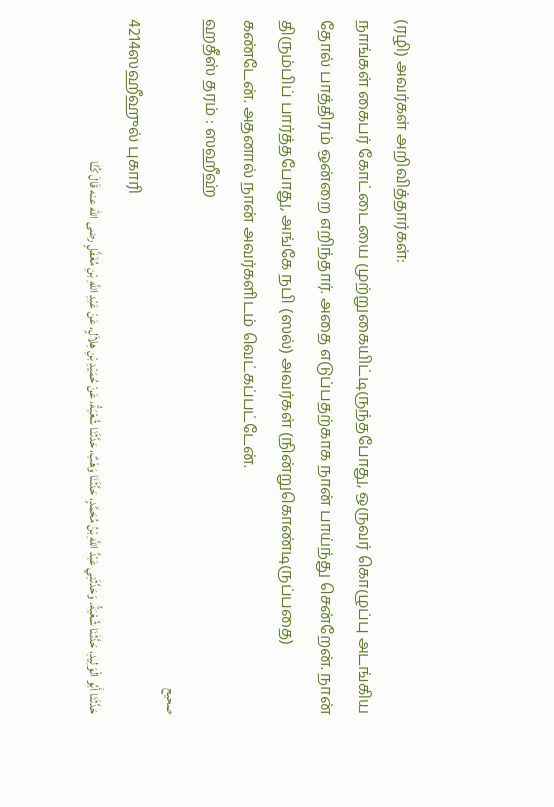(ரழி) அவர்கள் அறிவித்தார்கள்:
நாங்கள் கைபர் கோட்டையை முற்றுகையிட்டிருந்தபோது, ஒருவர் கொழுப்பு அடங்கிய தோல் பாத்திரம் ஒன்றை எறிந்தார். அதை எடுப்பதற்காக நான் பாய்ந்து சென்றேன். நான் திரும்பிப் பார்த்தபோது, அங்கே நபி (ஸல்) அவர்கள் (நின்றுகொண்டிருப்பதை) கண்டேன். அதனால் நான் அவர்களிடம் வெட்கப்பட்டேன்.
ஹதீஸ் தரம் : ஸஹீஹ்
صحيح
4214ஸஹீஹுல் புகாரி
حَدَّثَنَا أَبُو الْوَلِيدِ، حَدَّثَنَا شُعْبَةُ. وَحَدَّثَنِي عَبْدُ اللَّهِ بْنُ مُحَمَّدٍ، حَدَّثَنَا وَهْبٌ، حَدَّثَنَا شُعْبَةُ، عَنْ حُمَيْدِ بْنِ هِلاَلٍ، عَنْ عَبْدِ اللَّهِ بْنِ مُغَفَّلٍ رضى الله عنه قَالَ كُنَّا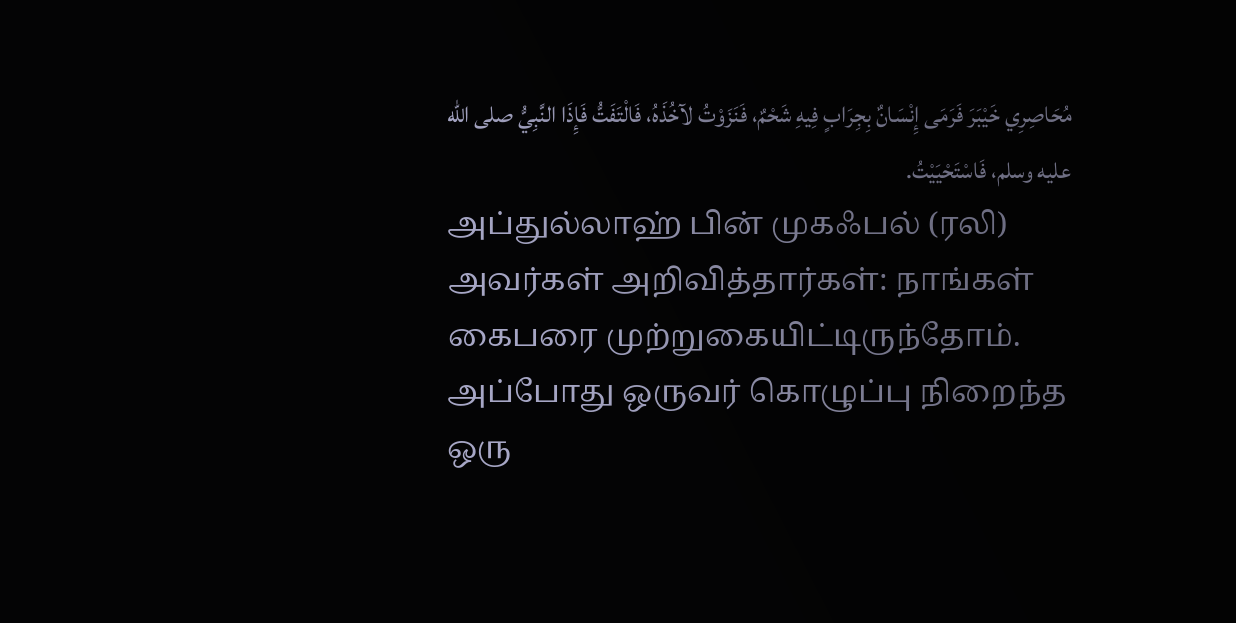مُحَاصِرِي خَيْبَرَ فَرَمَى إِنْسَانٌ بِجِرَابٍ فِيهِ شَحْمٌ، فَنَزَوْتُ لآخُذَهُ، فَالْتَفَتُّ فَإِذَا النَّبِيُّ صلى الله عليه وسلم، فَاسْتَحْيَيْتُ.
அப்துல்லாஹ் பின் முகஃபல் (ரலி) அவர்கள் அறிவித்தார்கள்: நாங்கள் கைபரை முற்றுகையிட்டிருந்தோம். அப்போது ஒருவர் கொழுப்பு நிறைந்த ஒரு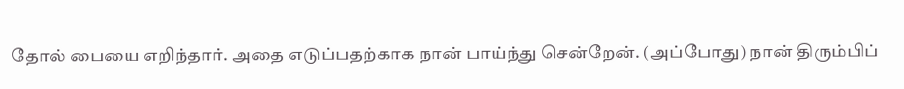தோல் பையை எறிந்தார். அதை எடுப்பதற்காக நான் பாய்ந்து சென்றேன். (அப்போது) நான் திரும்பிப்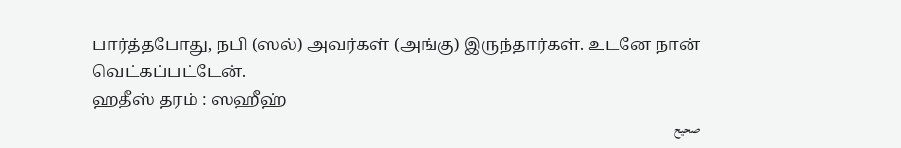பார்த்தபோது, நபி (ஸல்) அவர்கள் (அங்கு) இருந்தார்கள். உடனே நான் வெட்கப்பட்டேன்.
ஹதீஸ் தரம் : ஸஹீஹ்
صحيح